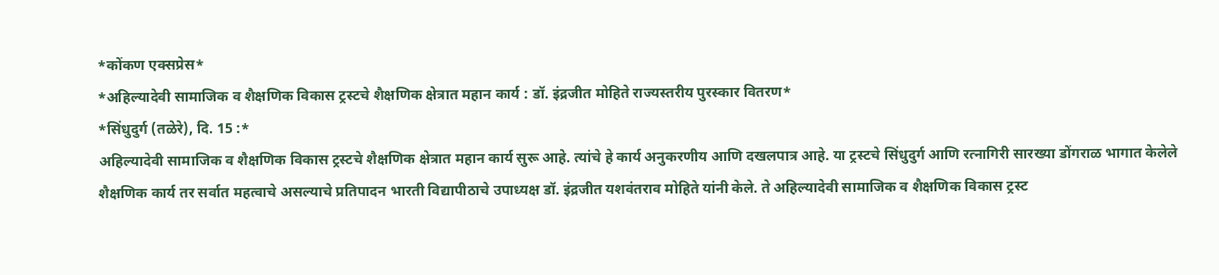*कोंकण एक्सप्रेस*
*अहिल्यादेवी सामाजिक व शैक्षणिक विकास ट्रस्टचे शैक्षणिक क्षेत्रात महान कार्य : डॉ. इंद्रजीत मोहिते राज्यस्तरीय पुरस्कार वितरण*
*सिंधुदुर्ग (तळेरे), दि. 15 :*
अहिल्यादेवी सामाजिक व शैक्षणिक विकास ट्रस्टचे शैक्षणिक क्षेत्रात महान कार्य सुरू आहे. त्यांचे हे कार्य अनुकरणीय आणि दखलपात्र आहे. या ट्रस्टचे सिंधुदुर्ग आणि रत्नागिरी सारख्या डोंगराळ भागात केलेले शैक्षणिक कार्य तर सर्वात महत्वाचे असल्याचे प्रतिपादन भारती विद्यापीठाचे उपाध्यक्ष डॉ. इंद्रजीत यशवंतराव मोहिते यांनी केले. ते अहिल्यादेवी सामाजिक व शैक्षणिक विकास ट्रस्ट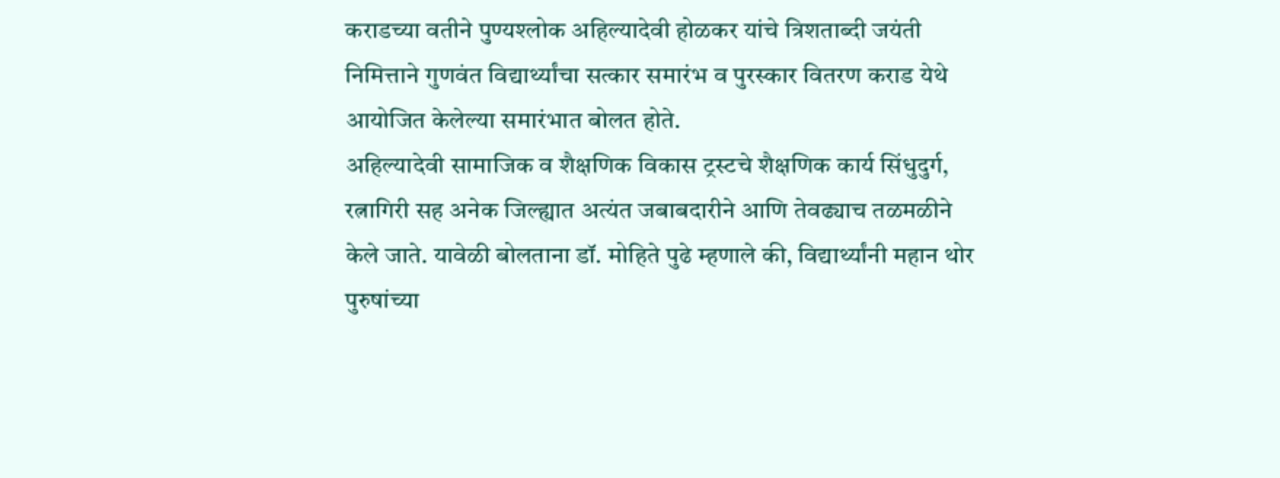कराडच्या वतीने पुण्यश्लोक अहिल्यादेवी होळकर यांचे त्रिशताब्दी जयंती निमित्ताने गुणवंत विद्यार्थ्यांचा सत्कार समारंभ व पुरस्कार वितरण कराड येथे आयोजित केलेल्या समारंभात बोलत होते.
अहिल्यादेवी सामाजिक व शैक्षणिक विकास ट्रस्टचे शैक्षणिक कार्य सिंधुदुर्ग, रत्नागिरी सह अनेक जिल्ह्यात अत्यंत जबाबदारीने आणि तेवढ्याच तळमळीने केले जाते. यावेळी बोलताना डॉ. मोहिते पुढे म्हणाले की, विद्यार्थ्यांनी महान थोर पुरुषांच्या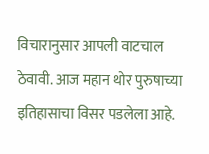विचारानुसार आपली वाटचाल ठेवावी. आज महान थोर पुरुषाच्या इतिहासाचा विसर पडलेला आहे.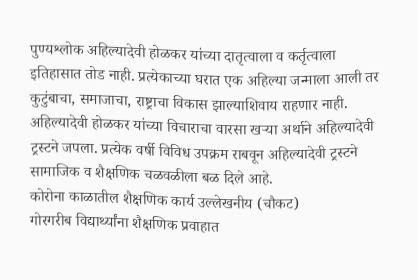पुण्यश्लोक अहिल्यादेवी होळकर यांच्या दातृत्वाला व कर्तृत्वाला इतिहासात तोड नाही. प्रत्येकाच्या घरात एक अहिल्या जन्माला आली तर कुटुंबाचा, समाजाचा, राष्ट्राचा विकास झाल्याशिवाय राहणार नाही. अहिल्यादेवी होळकर यांच्या विचाराचा वारसा खऱ्या अर्थाने अहिल्यादेवी ट्रस्टने जपला. प्रत्येक वर्षी विविध उपक्रम राबवून अहिल्यादेवी ट्रस्टने सामाजिक व शैक्षणिक चळवळीला बळ दिले आहे.
कोरोना काळातील शैक्षणिक कार्य उल्लेखनीय (चौकट)
गोरगरीब विद्यार्थ्यांना शैक्षणिक प्रवाहात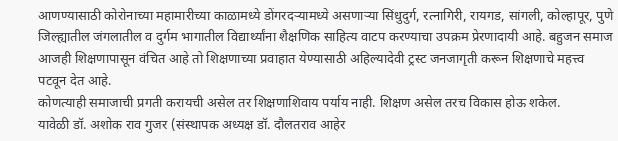आणण्यासाठी कोरोनाच्या महामारीच्या काळामध्ये डोंगरदऱ्यामध्ये असणाऱ्या सिंधुदुर्ग, रत्नागिरी, रायगड, सांगली, कोल्हापूर, पुणे जिल्ह्यातील जंगलातील व दुर्गम भागातील विद्यार्थ्यांना शैक्षणिक साहित्य वाटप करण्याचा उपक्रम प्रेरणादायी आहे. बहुजन समाज आजही शिक्षणापासून वंचित आहे तो शिक्षणाच्या प्रवाहात येण्यासाठी अहिल्यादेवी ट्रस्ट जनजागृती करून शिक्षणाचे महत्त्व पटवून देत आहे.
कोणत्याही समाजाची प्रगती करायची असेल तर शिक्षणाशिवाय पर्याय नाही. शिक्षण असेल तरच विकास होऊ शकेल.
यावेळी डॉ. अशोक राव गुजर (संस्थापक अध्यक्ष डॉ. दौलतराव आहेर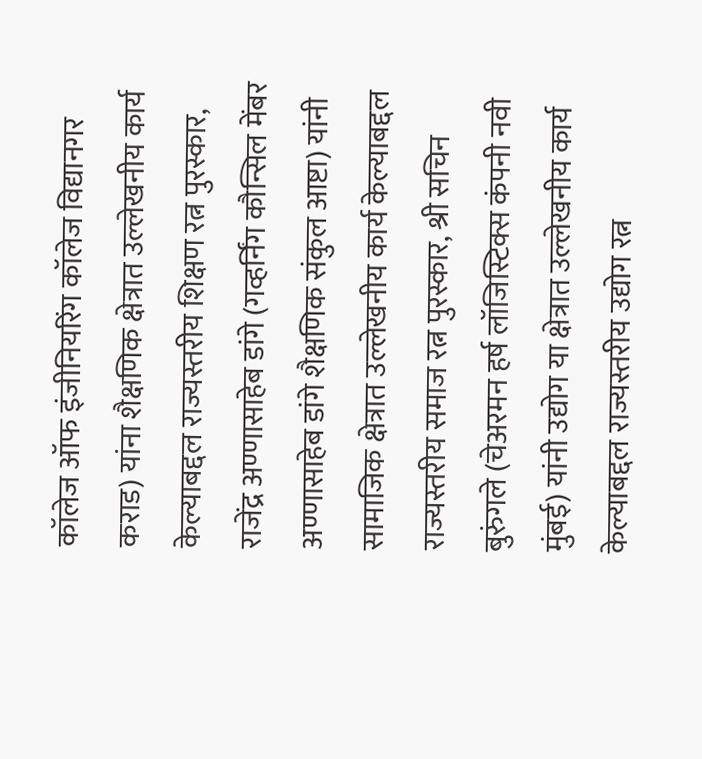कॉलेज ऑफ इंजीनियरिंग कॉलेज विद्यानगर कराड) यांना शैक्षणिक क्षेत्रात उल्लेखनीय कार्य केल्याबद्दल राज्यस्तरीय शिक्षण रत्न पुरस्कार, राजेंद्र अण्णासाहेब डांगे (गव्हर्निंग कौन्सिल मेंबर अण्णासाहेब डांगे शैक्षणिक संकुल आष्टा) यांनी सामाजिक क्षेत्रात उल्लेखनीय कार्य केल्याबद्दल राज्यस्तरीय समाज रत्न पुरस्कार, श्री सचिन बुरुंगले (चेअरमन हर्ष लॉजिस्टिक्स कंपनी नवी मुंबई) यांनी उद्योग या क्षेत्रात उल्लेखनीय कार्य केल्याबद्दल राज्यस्तरीय उद्योग रत्न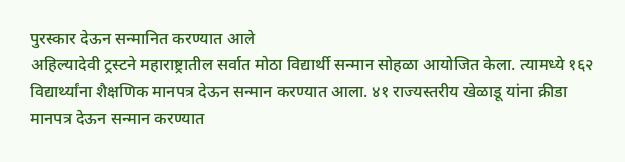पुरस्कार देऊन सन्मानित करण्यात आले
अहिल्यादेवी ट्रस्टने महाराष्ट्रातील सर्वात मोठा विद्यार्थी सन्मान सोहळा आयोजित केला. त्यामध्ये १६२ विद्यार्थ्यांना शैक्षणिक मानपत्र देऊन सन्मान करण्यात आला. ४१ राज्यस्तरीय खेळाडू यांना क्रीडा मानपत्र देऊन सन्मान करण्यात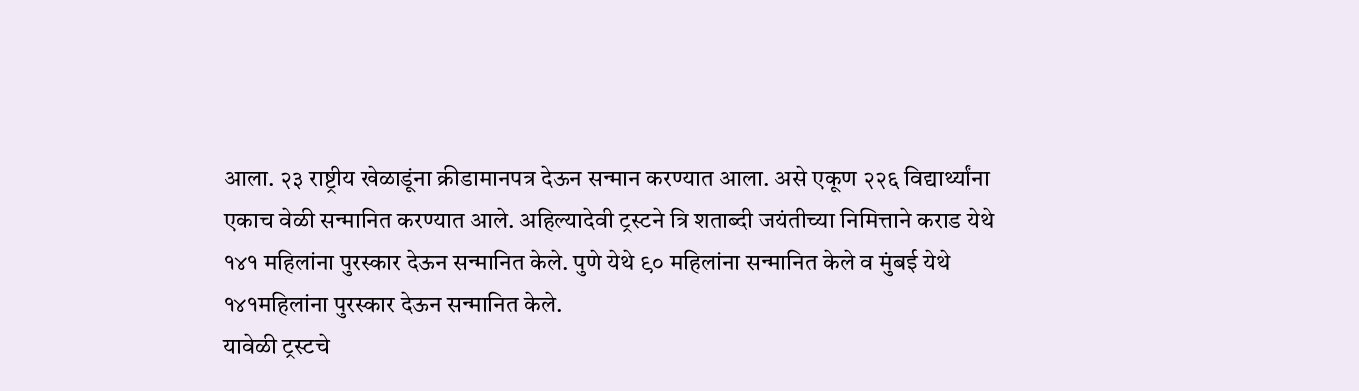आला. २३ राष्ट्रीय खेळाडूंना क्रीडामानपत्र देऊन सन्मान करण्यात आला. असे एकूण २२६ विद्यार्थ्यांना एकाच वेळी सन्मानित करण्यात आले. अहिल्यादेवी ट्रस्टने त्रि शताब्दी जयंतीच्या निमित्ताने कराड येथे १४१ महिलांना पुरस्कार देऊन सन्मानित केले. पुणे येथे ९० महिलांना सन्मानित केले व मुंबई येथे १४१महिलांना पुरस्कार देऊन सन्मानित केले.
यावेळी ट्रस्टचे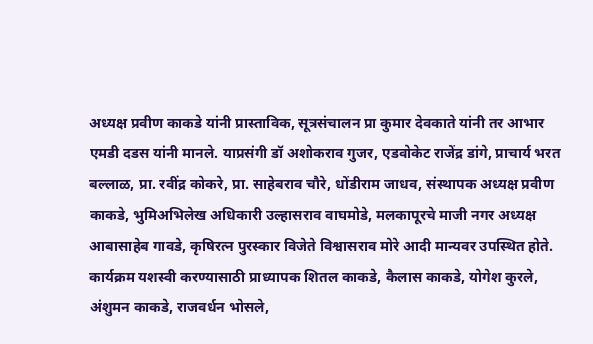अध्यक्ष प्रवीण काकडे यांनी प्रास्ताविक, सूत्रसंचालन प्रा कुमार देवकाते यांनी तर आभार एमडी दडस यांनी मानले. याप्रसंगी डॉ अशोकराव गुजर, एडवोकेट राजेंद्र डांगे, प्राचार्य भरत बल्लाळ, प्रा. रवींद्र कोकरे, प्रा. साहेबराव चौरे, धोंडीराम जाधव, संस्थापक अध्यक्ष प्रवीण काकडे, भुमिअभिलेख अधिकारी उल्हासराव वाघमोडे, मलकापूरचे माजी नगर अध्यक्ष आबासाहेब गावडे, कृषिरत्न पुरस्कार विजेते विश्वासराव मोरे आदी मान्यवर उपस्थित होते. कार्यक्रम यशस्वी करण्यासाठी प्राध्यापक शितल काकडे, कैलास काकडे, योगेश कुरले, अंशुमन काकडे, राजवर्धन भोसले,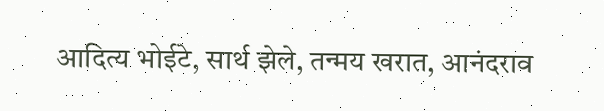आदित्य भोईटे, सार्थ झेले, तन्मय खरात, आनंदराव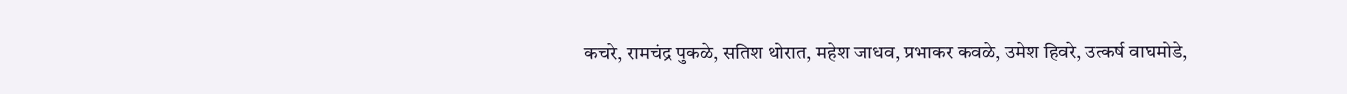कचरे, रामचंद्र पुकळे, सतिश थोरात, महेश जाधव, प्रभाकर कवळे, उमेश हिवरे, उत्कर्ष वाघमोडे,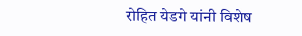रोहित येडगे यांनी विशेष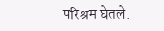परिश्रम घेतले.